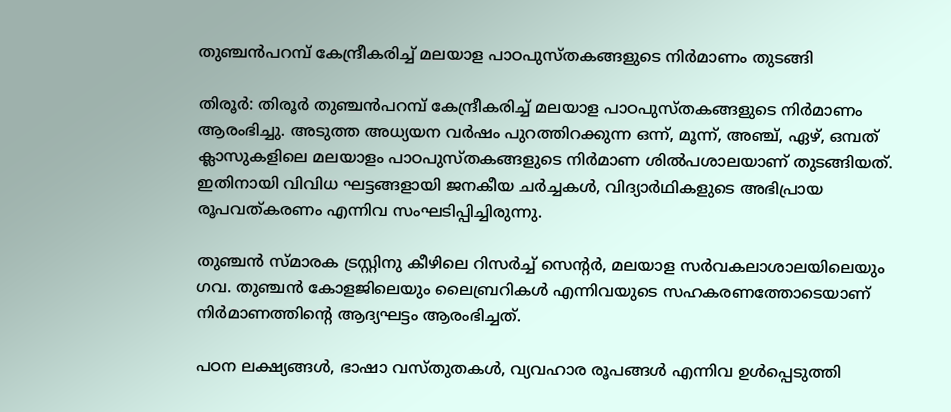തുഞ്ചൻപറമ്പ് കേന്ദ്രീകരിച്ച് മലയാള പാഠപുസ്തകങ്ങളുടെ നിർമാണം തുടങ്ങി

തിരൂർ: തിരൂർ തുഞ്ചൻപറമ്പ് കേന്ദ്രീകരിച്ച് മലയാള പാഠപുസ്തകങ്ങളുടെ നിർമാണം ആരംഭിച്ചു. അടുത്ത അധ്യയന വർഷം പുറത്തിറക്കുന്ന ഒന്ന്, മൂന്ന്, അഞ്ച്, ഏഴ്, ഒമ്പത് ക്ലാസുകളിലെ മലയാളം പാഠപുസ്തകങ്ങളുടെ നിർമാണ ശിൽപശാലയാണ് തുടങ്ങിയത്. ഇതിനായി വിവിധ ഘട്ടങ്ങളായി ജനകീയ ചർച്ചകൾ, വിദ്യാർഥികളുടെ അഭിപ്രായ രൂപവത്കരണം എന്നിവ സംഘടിപ്പിച്ചിരുന്നു.

തുഞ്ചൻ സ്മാരക ട്രസ്റ്റിനു കീഴിലെ റിസർച്ച് സെന്റർ, മലയാള സർവകലാശാലയിലെയും ഗവ. തുഞ്ചൻ കോളജിലെയും ലൈബ്രറികൾ എന്നിവയുടെ സഹകരണത്തോടെയാണ് നിർമാണത്തിന്റെ ആദ്യഘട്ടം ആരംഭിച്ചത്.

പഠന ലക്ഷ്യങ്ങൾ, ഭാഷാ വസ്തുതകൾ, വ്യവഹാര രൂപങ്ങൾ എന്നിവ ഉൾപ്പെടുത്തി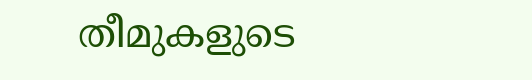തീമുകളുടെ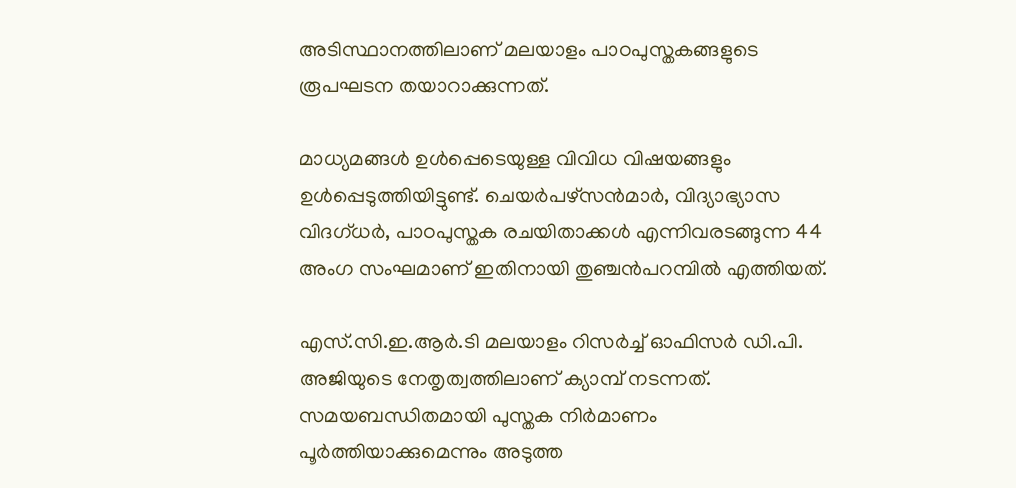അടിസ്ഥാനത്തിലാണ് മലയാളം പാഠപുസ്തകങ്ങളുടെ രൂപഘടന തയാറാക്കുന്നത്.

മാധ്യമങ്ങൾ ഉൾപ്പെടെയുള്ള വിവിധ വിഷയങ്ങളും ഉൾപ്പെടുത്തിയിട്ടുണ്ട്. ചെയർപഴ്സൻമാർ, വിദ്യാഭ്യാസ വിദഗ്ധർ, പാഠപുസ്തക രചയിതാക്കൾ എന്നിവരടങ്ങുന്ന 44 അംഗ സംഘമാണ് ഇതിനായി തുഞ്ചൻപറമ്പിൽ എത്തിയത്.

എസ്.സി.ഇ.ആർ.ടി മലയാളം റിസർച്ച് ഓഫിസർ ഡി.പി. അജിയുടെ നേതൃത്വത്തിലാണ് ക്യാമ്പ് നടന്നത്. സമയബന്ധിതമായി പുസ്തക നിർമാണം പൂർത്തിയാക്കുമെന്നും അടുത്ത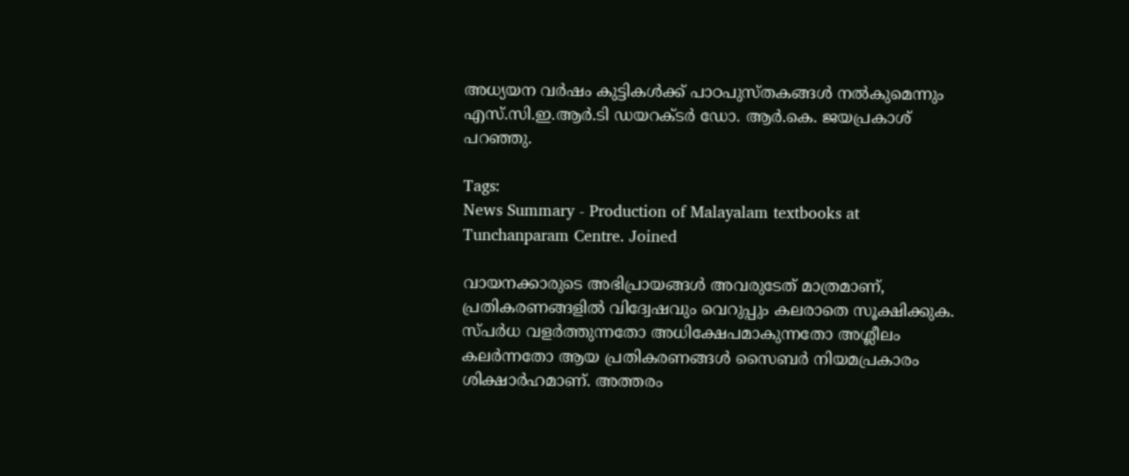അധ്യയന വർഷം കുട്ടികൾക്ക് പാഠപുസ്തകങ്ങൾ നൽകുമെന്നും എസ്.സി.ഇ.ആർ.ടി ഡയറക്ടർ ഡോ. ആർ.കെ. ജയപ്രകാശ് പറഞ്ഞു.

Tags:
News Summary - Production of Malayalam textbooks at Tunchanparam Centre. Joined

വായനക്കാരുടെ അഭിപ്രായങ്ങള്‍ അവരുടേത് മാത്രമാണ്, പ്രതികരണങ്ങളിൽ വിദ്വേഷവും വെറുപ്പും കലരാതെ സൂക്ഷിക്കുക. സ്പർധ വളർത്തുന്നതോ അധിക്ഷേപമാകുന്നതോ അശ്ലീലം കലർന്നതോ ആയ പ്രതികരണങ്ങൾ സൈബർ നിയമപ്രകാരം ശിക്ഷാർഹമാണ്. അത്തരം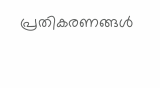പ്രതികരണങ്ങൾ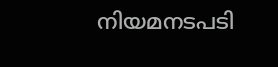നിയമനടപടി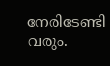നേരിടേണ്ടി വരും.